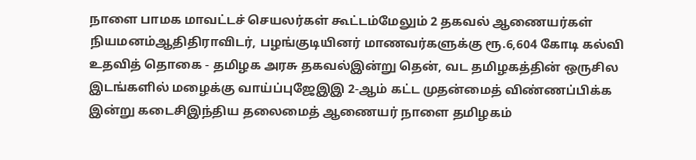நாளை பாமக மாவட்டச் செயலர்கள் கூட்டம்மேலும் 2 தகவல் ஆணையர்கள் நியமனம்ஆதிதிராவிடர், பழங்குடியினர் மாணவர்களுக்கு ரூ.6,604 கோடி கல்வி உதவித் தொகை - தமிழக அரசு தகவல்இன்று தென், வட தமிழகத்தின் ஒருசில இடங்களில் மழைக்கு வாய்ப்புஜேஇஇ 2-ஆம் கட்ட முதன்மைத் விண்ணப்பிக்க இன்று கடைசிஇந்திய தலைமைத் ஆணையர் நாளை தமிழகம்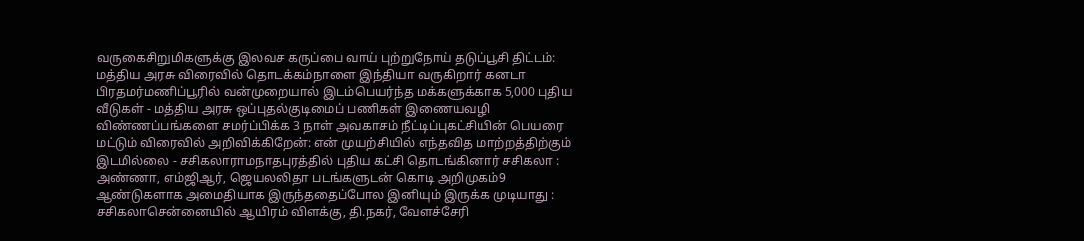வருகைசிறுமிகளுக்கு இலவச கருப்பை வாய் புற்றுநோய் தடுப்பூசி திட்டம்: மத்திய அரசு விரைவில் தொடக்கம்நாளை இந்தியா வருகிறார் கனடா பிரதமர்மணிப்பூரில் வன்முறையால் இடம்பெயர்ந்த மக்களுக்காக 5,000 புதிய வீடுகள் - மத்திய அரசு ஒப்புதல்குடிமைப் பணிகள் இணையவழி விண்ணப்பங்களை சமர்ப்பிக்க 3 நாள் அவகாசம் நீட்டிப்புகட்சியின் பெயரை மட்டும் விரைவில் அறிவிக்கிறேன்: என் முயற்சியில் எந்தவித மாற்றத்திற்கும் இடமில்லை - சசிகலாராமநாதபுரத்தில் புதிய கட்சி தொடங்கினார் சசிகலா : அண்ணா, எம்ஜிஆர், ஜெயலலிதா படங்களுடன் கொடி அறிமுகம்9 ஆண்டுகளாக அமைதியாக இருந்ததைப்போல இனியும் இருக்க முடியாது : சசிகலாசென்னையில் ஆயிரம் விளக்கு, தி.நகர், வேளச்சேரி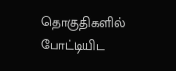தொகுதிகளில் போட்டியிட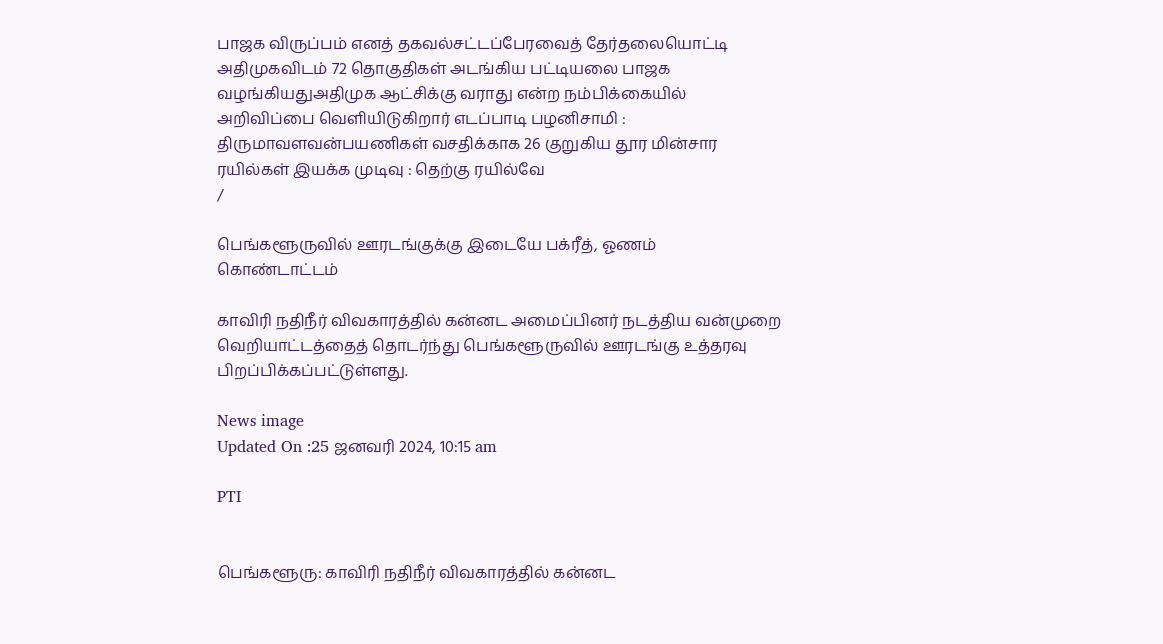பாஜக விருப்பம் எனத் தகவல்சட்டப்பேரவைத் தேர்தலையொட்டி அதிமுகவிடம் 72 தொகுதிகள் அடங்கிய பட்டியலை பாஜக வழங்கியதுஅதிமுக ஆட்சிக்கு வராது என்ற நம்பிக்கையில் அறிவிப்பை வெளியிடுகிறார் எடப்பாடி பழனிசாமி : திருமாவளவன்பயணிகள் வசதிக்காக 26 குறுகிய தூர மின்சார ரயில்கள் இயக்க முடிவு : தெற்கு ரயில்வே
/

பெங்களூருவில் ஊரடங்குக்கு இடையே பக்ரீத், ஓணம் கொண்டாட்டம்

காவிரி நதிநீர் விவகாரத்தில் கன்னட அமைப்பினர் நடத்திய வன்முறை வெறியாட்டத்தைத் தொடர்ந்து பெங்களூருவில் ஊரடங்கு உத்தரவு பிறப்பிக்கப்பட்டுள்ளது.

News image
Updated On :25 ஜனவரி 2024, 10:15 am

PTI


பெங்களூரு: காவிரி நதிநீர் விவகாரத்தில் கன்னட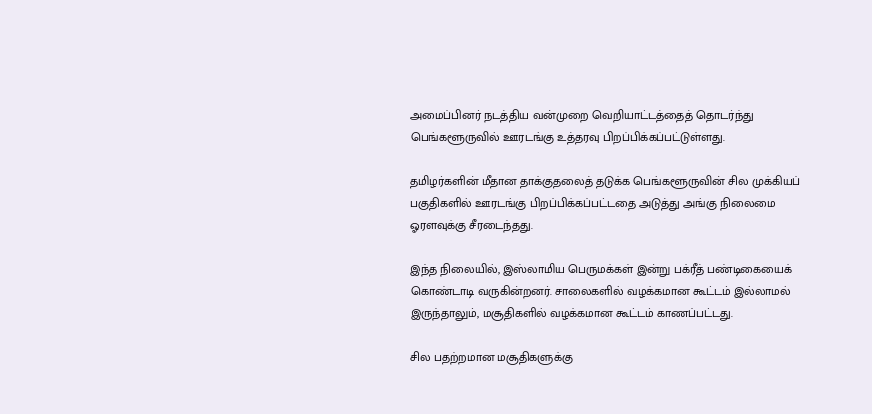அமைப்பினர் நடத்திய வன்முறை வெறியாட்டத்தைத் தொடர்ந்து பெங்களூருவில் ஊரடங்கு உத்தரவு பிறப்பிக்கப்பட்டுள்ளது.

தமிழர்களின் மீதான தாக்குதலைத் தடுக்க பெங்களூருவின் சில முக்கியப் பகுதிகளில் ஊரடங்கு பிறப்பிக்கப்பட்டதை அடுத்து அங்கு நிலைமை ஓரளவுக்கு சீரடைந்தது.

இந்த நிலையில், இஸ்லாமிய பெருமக்கள் இன்று பக்ரீத் பண்டிகையைக் கொண்டாடி வருகின்றனர். சாலைகளில் வழக்கமான கூட்டம் இல்லாமல் இருந்தாலும், மசூதிகளில் வழக்கமான கூட்டம் காணப்பட்டது.

சில பதற்றமான மசூதிகளுக்கு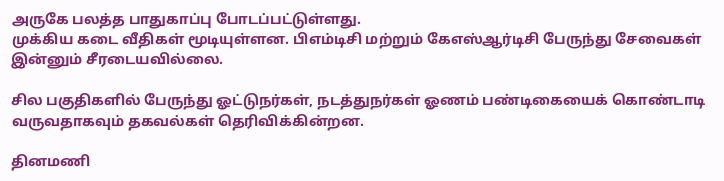அருகே பலத்த பாதுகாப்பு போடப்பட்டுள்ளது.
முக்கிய கடை வீதிகள் மூடியுள்ளன. பிஎம்டிசி மற்றும் கேஎஸ்ஆர்டிசி பேருந்து சேவைகள் இன்னும் சீரடையவில்லை.

சில பகுதிகளில் பேருந்து ஓட்டுநர்கள், நடத்துநர்கள் ஓணம் பண்டிகையைக் கொண்டாடி வருவதாகவும் தகவல்கள் தெரிவிக்கின்றன.

தினமணி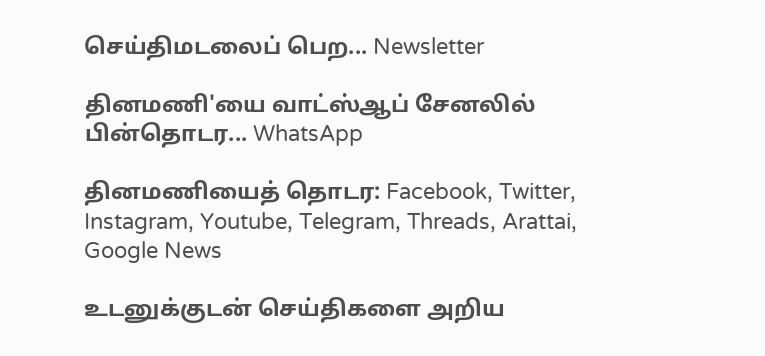செய்திமடலைப் பெற... Newsletter

தினமணி'யை வாட்ஸ்ஆப் சேனலில் பின்தொடர... WhatsApp

தினமணியைத் தொடர: Facebook, Twitter, Instagram, Youtube, Telegram, Threads, Arattai, Google News

உடனுக்குடன் செய்திகளை அறிய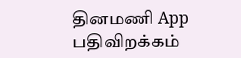தினமணி App பதிவிறக்கம்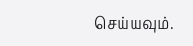செய்யவும்.